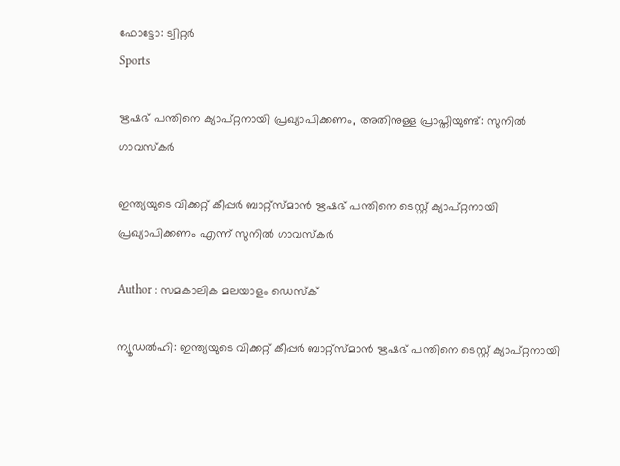ഫോട്ടോ: ട്വിറ്റർ
Sports

ഋഷഭ് പന്തിനെ ക്യാപ്റ്റനായി പ്രഖ്യാപിക്കണം, അതിനുള്ള പ്രാപ്തിയുണ്ട്: സുനില്‍ ഗാവസ്‌കര്‍

ഇന്ത്യയുടെ വിക്കറ്റ് കീപ്പര്‍ ബാറ്റ്‌സ്മാന്‍ ഋഷഭ് പന്തിനെ ടെസ്റ്റ് ക്യാപ്റ്റനായി പ്രഖ്യാപിക്കണം എന്ന് സുനില്‍ ഗാവസ്‌കര്‍

Author : സമകാലിക മലയാളം ഡെസ്ക്

ന്യൂഡല്‍ഹി: ഇന്ത്യയുടെ വിക്കറ്റ് കീപ്പര്‍ ബാറ്റ്‌സ്മാന്‍ ഋഷഭ് പന്തിനെ ടെസ്റ്റ് ക്യാപ്റ്റനായി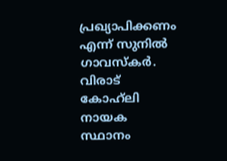പ്രഖ്യാപിക്കണം എന്ന് സുനില്‍ ഗാവസ്‌കര്‍. വിരാട് കോഹ്‌ലി നായക സ്ഥാനം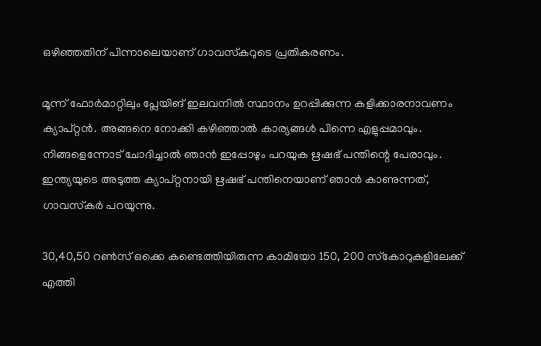ഒഴിഞ്ഞതിന് പിന്നാലെയാണ് ഗാവസ്‌കറുടെ പ്രതികരണം.

മൂന്ന് ഫോര്‍മാറ്റിലും പ്ലേയിങ് ഇലവനില്‍ സ്ഥാനം ഉറപ്പിക്കുന്ന കളിക്കാരനാവണം ക്യാപ്റ്റന്‍. അങ്ങനെ നോക്കി കഴിഞ്ഞാല്‍ കാര്യങ്ങള്‍ പിന്നെ എളുപ്പമാവും. നിങ്ങളെന്നോട് ചോദിച്ചാല്‍ ഞാന്‍ ഇപ്പോഴും പറയുക ഋഷഭ് പന്തിന്റെ പേരാവും. ഇന്ത്യയുടെ അടുത്ത ക്യാപ്റ്റനായി ഋഷഭ് പന്തിനെയാണ് ഞാന്‍ കാണുന്നത്, ഗാവസ്‌കര്‍ പറയുന്നു.

30,40,50 റണ്‍സ് ഒക്കെ കണ്ടെത്തിയിരുന്ന കാമിയോ 150, 200 സ്‌കോറുകളിലേക്ക് എത്തി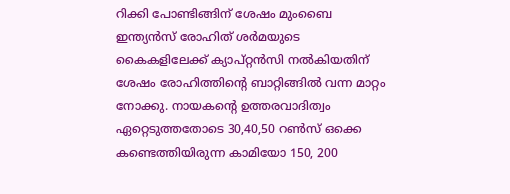റിക്കി പോണ്ടിങ്ങിന് ശേഷം മുംബൈ ഇന്ത്യന്‍സ് രോഹിത് ശര്‍മയുടെ കൈകളിലേക്ക് ക്യാപ്റ്റന്‍സി നല്‍കിയതിന് ശേഷം രോഹിത്തിന്റെ ബാറ്റിങ്ങില്‍ വന്ന മാറ്റം നോക്കു. നായകന്റെ ഉത്തരവാദിത്വം ഏറ്റെടുത്തതോടെ 30,40,50 റണ്‍സ് ഒക്കെ കണ്ടെത്തിയിരുന്ന കാമിയോ 150, 200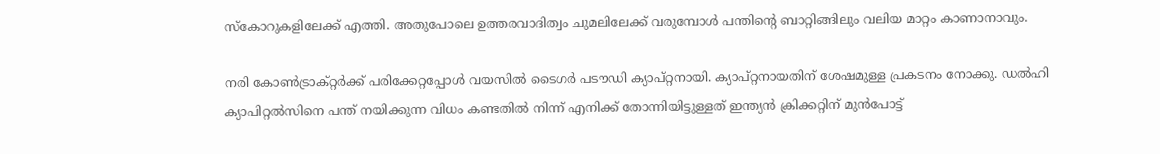സ്‌കോറുകളിലേക്ക് എത്തി. അതുപോലെ ഉത്തരവാദിത്വം ചുമലിലേക്ക് വരുമ്പോള്‍ പന്തിന്റെ ബാറ്റിങ്ങിലും വലിയ മാറ്റം കാണാനാവും.

നരി കോണ്‍ട്രാക്റ്റര്‍ക്ക് പരിക്കേറ്റപ്പോള്‍ വയസില്‍ ടൈഗര്‍ പടൗഡി ക്യാപ്റ്റനായി. ക്യാപ്റ്റനായതിന് ശേഷമുള്ള പ്രകടനം നോക്കു. ഡല്‍ഹി ക്യാപിറ്റല്‍സിനെ പന്ത് നയിക്കുന്ന വിധം കണ്ടതില്‍ നിന്ന് എനിക്ക് തോന്നിയിട്ടുള്ളത് ഇന്ത്യന്‍ ക്രിക്കറ്റിന് മുന്‍പോട്ട്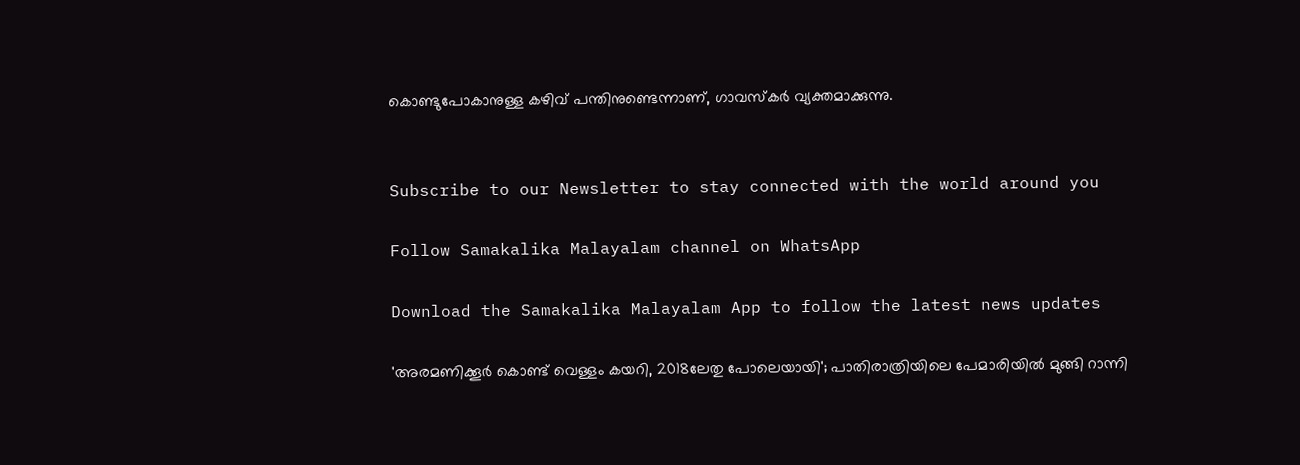കൊണ്ടുപോകാനുള്ള കഴിവ് പന്തിനുണ്ടെന്നാണ്, ഗാവസ്‌കര്‍ വ്യക്തമാക്കുന്നു.


Subscribe to our Newsletter to stay connected with the world around you

Follow Samakalika Malayalam channel on WhatsApp

Download the Samakalika Malayalam App to follow the latest news updates

'അരമണിക്കൂര്‍ കൊണ്ട് വെള്ളം കയറി, 2018ലേതു പോലെയായി'; പാതിരാത്രിയിലെ പേമാരിയില്‍ മുങ്ങി റാന്നി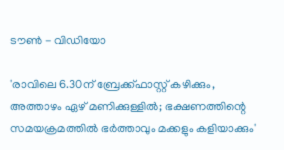ടൗണ്‍ - വിഡിയോ

'രാവിലെ 6.30ന് ബ്രേക്ക്ഫാസ്റ്റ് കഴിക്കും, അത്താഴം ഏഴ് മണിക്കുള്ളിൽ; ഭക്ഷണത്തിന്റെ സമയക്രമത്തിൽ ഭർത്താവും മക്കളും കളിയാക്കും'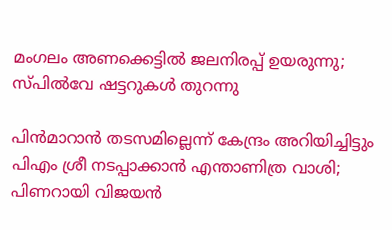മംഗലം അണക്കെട്ടില്‍ ജലനിരപ്പ് ഉയരുന്നു; സ്പില്‍വേ ഷട്ടറുകള്‍ തുറന്നു

പിന്‍മാറാന്‍ തടസമില്ലെന്ന് കേന്ദ്രം അറിയിച്ചിട്ടും പിഎം ശ്രീ നടപ്പാക്കാന്‍ എന്താണിത്ര വാശി; പിണറായി വിജയന്‍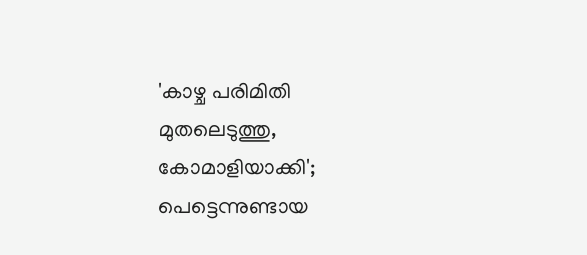'കാഴ്ച പരിമിതി മുതലെടുത്തു, കോമാളിയാക്കി'; പെട്ടെന്നുണ്ടായ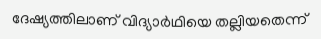ദേഷ്യത്തിലാണ് വിദ്യാര്‍ഥിയെ തല്ലിയതെന്ന്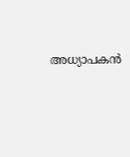അധ്യാപകന്‍